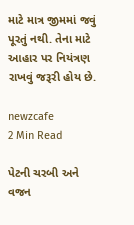માટે માત્ર જીમમાં જવું પૂરતું નથી. તેના માટે આહાર પર નિયંત્રણ રાખવું જરૂરી હોય છે.

newzcafe
2 Min Read

પેટની ચરબી અને વજન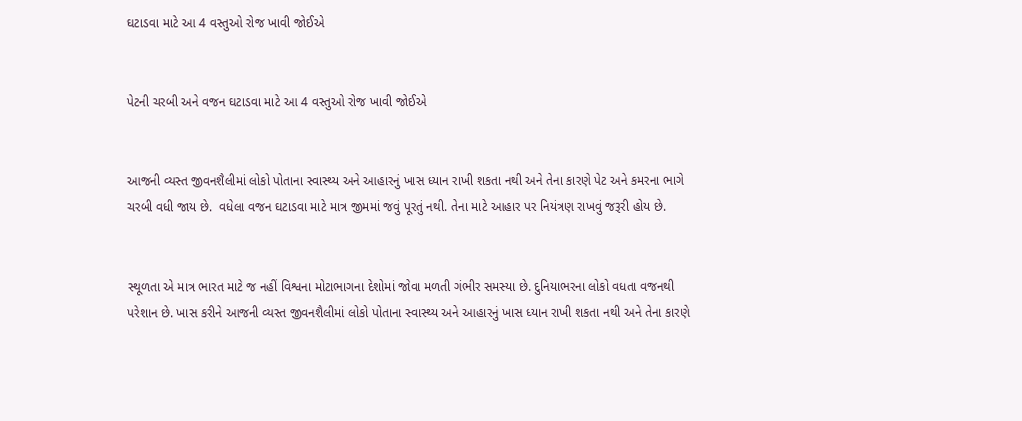ઘટાડવા માટે આ 4 વસ્તુઓ રોજ ખાવી જોઈએ


પેટની ચરબી અને વજન ઘટાડવા માટે આ 4 વસ્તુઓ રોજ ખાવી જોઈએ


આજની વ્યસ્ત જીવનશૈલીમાં લોકો પોતાના સ્વાસ્થ્ય અને આહારનું ખાસ ધ્યાન રાખી શકતા નથી અને તેના કારણે પેટ અને કમરના ભાગે ચરબી વધી જાય છે.  વધેલા વજન ઘટાડવા માટે માત્ર જીમમાં જવું પૂરતું નથી. તેના માટે આહાર પર નિયંત્રણ રાખવું જરૂરી હોય છે.


સ્થૂળતા એ માત્ર ભારત માટે જ નહીં વિશ્વના મોટાભાગના દેશોમાં જોવા મળતી ગંભીર સમસ્યા છે. દુનિયાભરના લોકો વધતા વજનથી પરેશાન છે. ખાસ કરીને આજની વ્યસ્ત જીવનશૈલીમાં લોકો પોતાના સ્વાસ્થ્ય અને આહારનું ખાસ ધ્યાન રાખી શકતા નથી અને તેના કારણે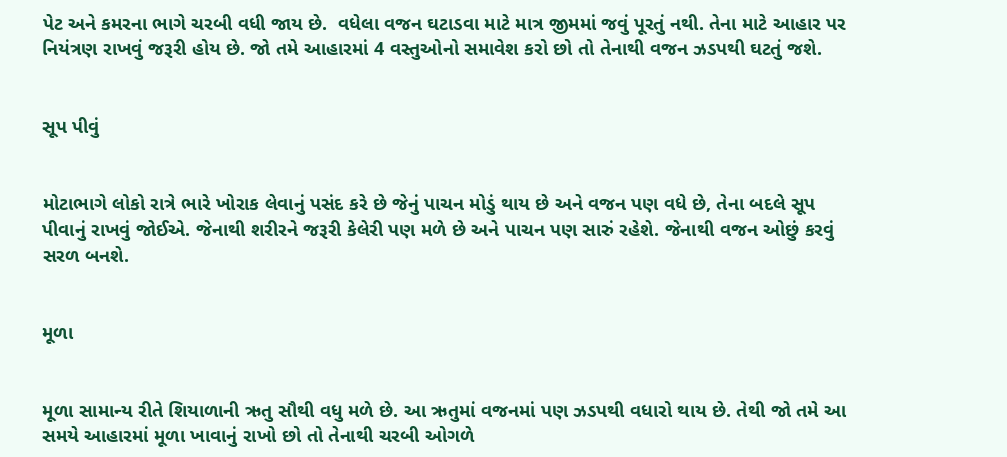પેટ અને કમરના ભાગે ચરબી વધી જાય છે.  વધેલા વજન ઘટાડવા માટે માત્ર જીમમાં જવું પૂરતું નથી. તેના માટે આહાર પર નિયંત્રણ રાખવું જરૂરી હોય છે. જો તમે આહારમાં 4 વસ્તુઓનો સમાવેશ કરો છો તો તેનાથી વજન ઝડપથી ઘટતું જશે.


સૂપ પીવું


મોટાભાગે લોકો રાત્રે ભારે ખોરાક લેવાનું પસંદ કરે છે જેનું પાચન મોડું થાય છે અને વજન પણ વધે છે, તેના બદલે સૂપ પીવાનું રાખવું જોઈએ. જેનાથી શરીરને જરૂરી કેલેરી પણ મળે છે અને પાચન પણ સારું રહેશે. જેનાથી વજન ઓછું કરવું સરળ બનશે.


મૂળા


મૂળા સામાન્ય રીતે શિયાળાની ઋતુ સૌથી વધુ મળે છે. આ ઋતુમાં વજનમાં પણ ઝડપથી વધારો થાય છે. તેથી જો તમે આ સમયે આહારમાં મૂળા ખાવાનું રાખો છો તો તેનાથી ચરબી ઓગળે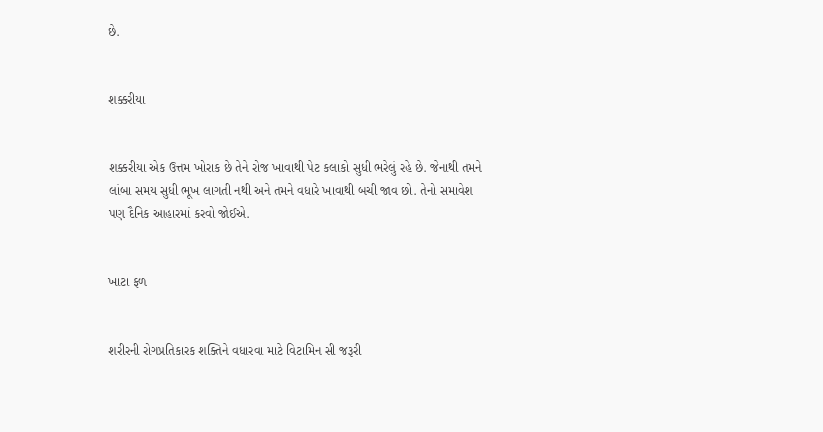છે.


શક્કરીયા


શક્કરીયા એક ઉત્તમ ખોરાક છે તેને રોજ ખાવાથી પેટ કલાકો સુધી ભરેલું રહે છે. જેનાથી તમને લાંબા સમય સુધી ભૂખ લાગતી નથી અને તમને વધારે ખાવાથી બચી જાવ છો. તેનો સમાવેશ પણ દૈનિક આહારમાં કરવો જોઈએ.


ખાટા ફળ


શરીરની રોગપ્રતિકારક શક્તિને વધારવા માટે વિટામિન સી જરૂરી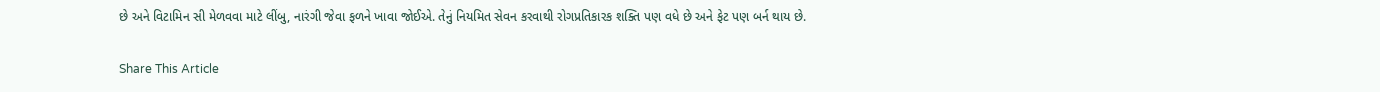છે અને વિટામિન સી મેળવવા માટે લીંબુ, નારંગી જેવા ફળને ખાવા જોઈએ. તેનું નિયમિત સેવન કરવાથી રોગપ્રતિકારક શક્તિ પણ વધે છે અને ફેટ પણ બર્ન થાય છે.

Share This Article